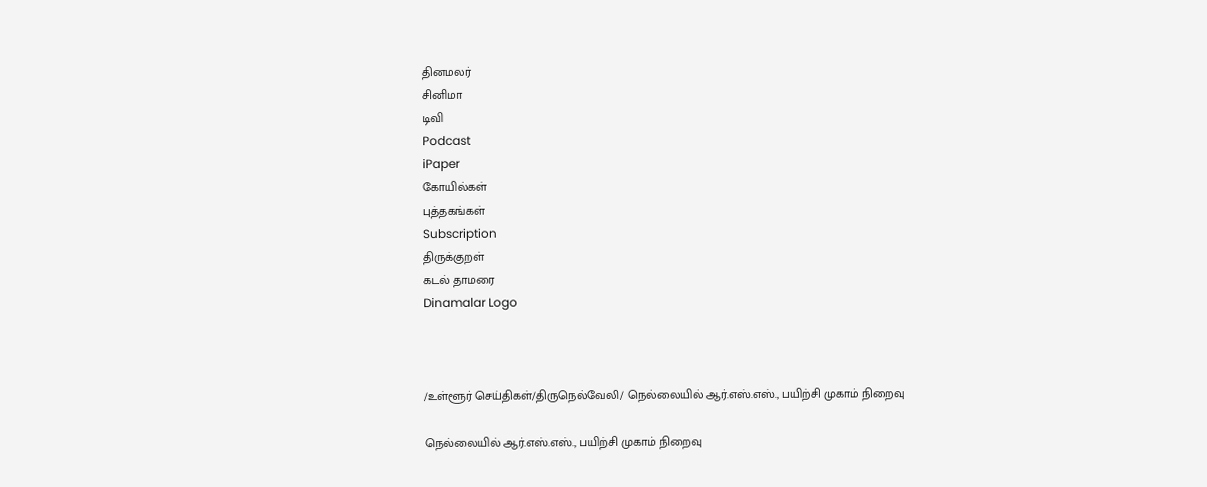தினமலர்
சினிமா
டிவி
Podcast
iPaper
கோயில்கள்
புத்தகங்கள்
Subscription
திருக்குறள்
கடல் தாமரை
Dinamalar Logo



/உள்ளூர் செய்திகள்/திருநெல்வேலி/ நெல்லையில் ஆர்.எஸ்.எஸ்., பயிற்சி முகாம் நிறைவு

நெல்லையில் ஆர்.எஸ்.எஸ்., பயிற்சி முகாம் நிறைவு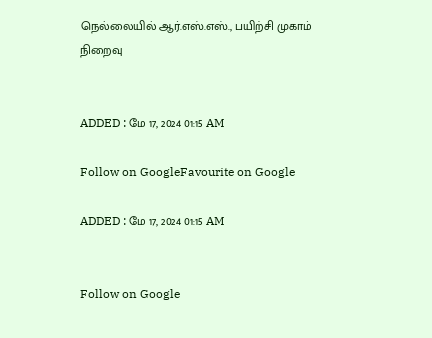நெல்லையில் ஆர்.எஸ்.எஸ்., பயிற்சி முகாம் நிறைவு


ADDED : மே 17, 2024 01:15 AM

Follow on GoogleFavourite on Google

ADDED : மே 17, 2024 01:15 AM


Follow on Google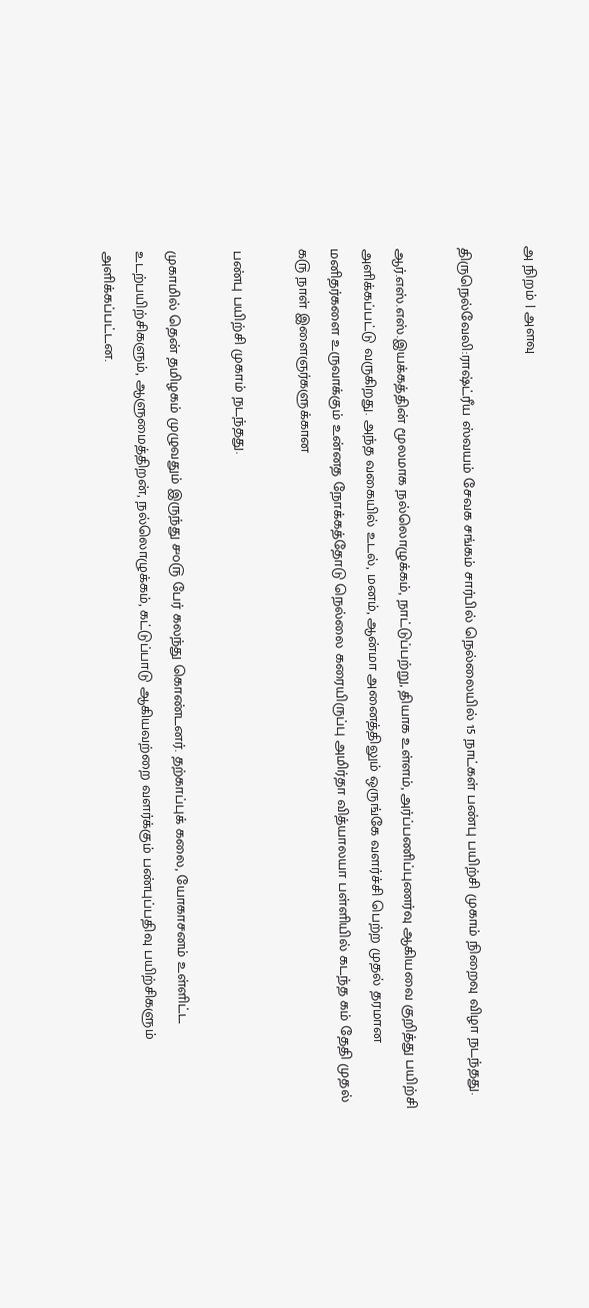அ நிறம் | அளவு

திருநெல்வேலி:ராஷ்ட்ரீய ஸ்வயம் சேவக சங்கம் சார்பில் நெல்லையில் 15 நாட்கள் பண்பு பயிற்சி முகாம் நிறைவு விழா நடந்தது.

ஆர்.எஸ்.எஸ்.இயக்கத்தின் மூலமாக நல்லொழுக்கம், நாட்டுப்பற்று, தியாக உள்ளம், அர்ப்பணிப்புணர்வு ஆகியவை குறித்து பயிற்சி அளிக்கப்பட்டு வருகிறது. அந்த வகையில் உடல், மனம், ஆன்மா அனைத்திலும் ஒருங்கே வளர்ச்சி பெற்ற முதல் தரமான மனிதர்களை உருவாக்கும் உன்னத நோக்கத்தோடு நெல்லை கரையிருப்பு அமிர்தா வித்யாலயா பள்ளியில் கடந்த ௧ம் தேதி முதல் ௧௫ நாள் இளைஞர்களுக்கான

பண்பு பயிற்சி முகாம் நடந்தது.

முகாமில் தென் தமிழகம் முழுவதும் இருந்து ௪௦௫ பேர் கலந்து கொண்டனர். தற்காப்புக் கலை, யோகாசனம் உள்ளிட்ட உடற்பயிற்சிகளும், ஆளுமைத்திறன், நல்லொழுக்கம், கட்டுப்பாடு ஆகியவற்றை வளர்க்கும் பண்புப்பதிவு பயிற்சிகளும் அளிக்கப்பட்டன.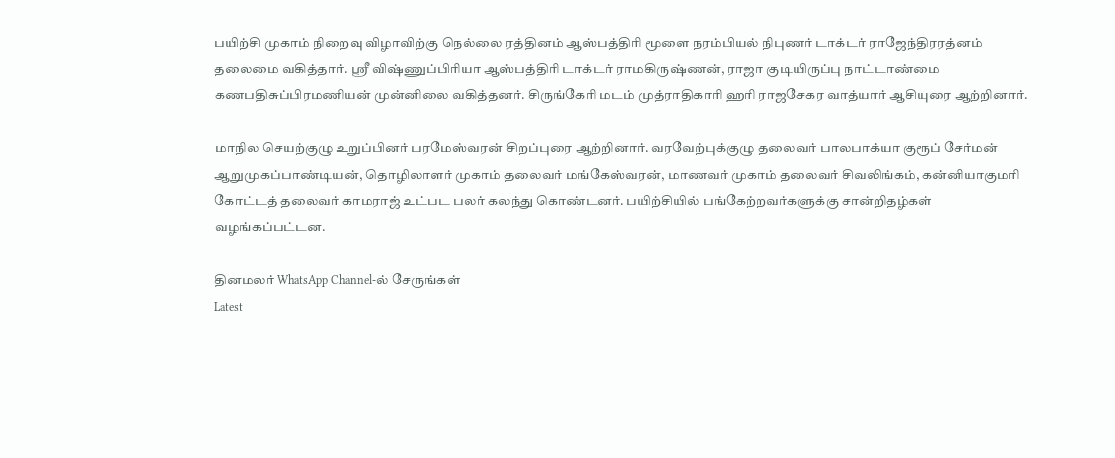பயிற்சி முகாம் நிறைவு விழாவிற்கு நெல்லை ரத்தினம் ஆஸ்பத்திரி மூளை நரம்பியல் நிபுணர் டாக்டர் ராஜேந்திரரத்னம் தலைமை வகித்தார். ஸ்ரீ விஷ்ணுப்பிரியா ஆஸ்பத்திரி டாக்டர் ராமகிருஷ்ணன், ராஜா குடியிருப்பு நாட்டாண்மை கணபதிசுப்பிரமணியன் முன்னிலை வகித்தனர். சிருங்கேரி மடம் முத்ராதிகாரி ஹரி ராஜசேகர வாத்யார் ஆசியுரை ஆற்றினார்.

மாநில செயற்குழு உறுப்பினர் பரமேஸ்வரன் சிறப்புரை ஆற்றினார். வரவேற்புக்குழு தலைவர் பாலபாக்யா குரூப் சேர்மன் ஆறுமுகப்பாண்டியன், தொழிலாளர் முகாம் தலைவர் மங்கேஸ்வரன், மாணவர் முகாம் தலைவர் சிவலிங்கம், கன்னியாகுமரி கோட்டத் தலைவர் காமராஜ் உட்பட பலர் கலந்து கொண்டனர். பயிற்சியில் பங்கேற்றவர்களுக்கு சான்றிதழ்கள் வழங்கப்பட்டன.

தினமலர் WhatsApp Channel-ல் சேருங்கள்
Latest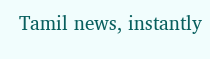Tamil news, instantly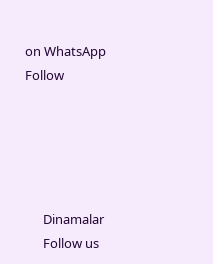on WhatsApp
Follow





      Dinamalar
      Follow us